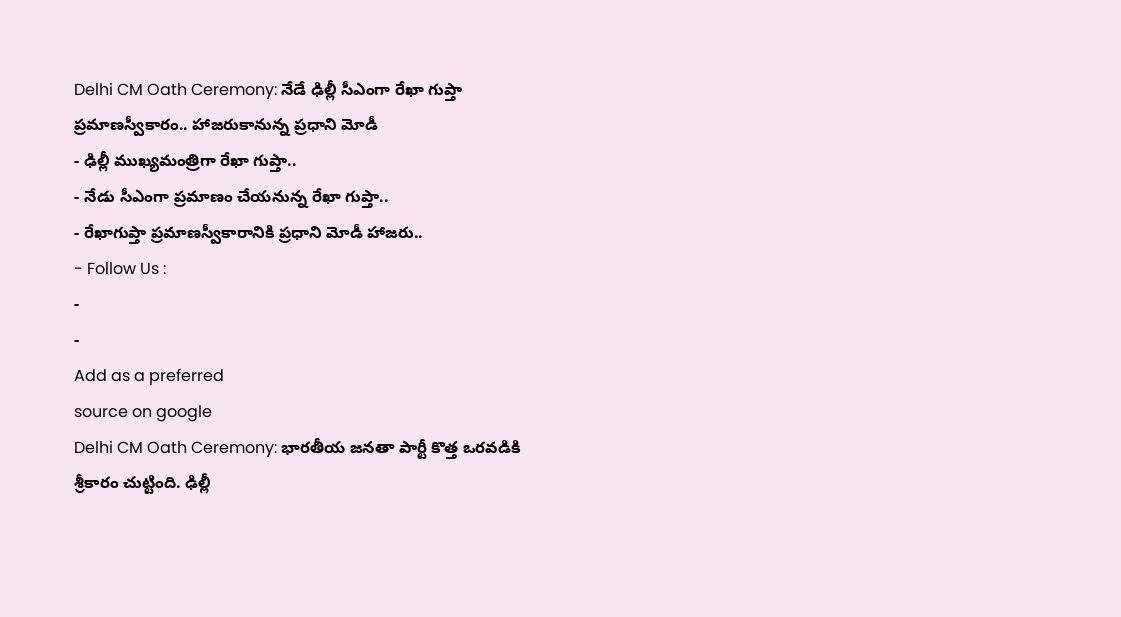Delhi CM Oath Ceremony: నేడే ఢిల్లీ సీఎంగా రేఖా గుప్తా ప్రమాణస్వీకారం.. హాజరుకానున్న ప్రధాని మోడీ
- ఢిల్లీ ముఖ్యమంత్రిగా రేఖా గుప్తా..
- నేడు సీఎంగా ప్రమాణం చేయనున్న రేఖా గుప్తా..
- రేఖాగుప్తా ప్రమాణస్వీకారానికి ప్రధాని మోడీ హాజరు..
- Follow Us :
-
-
Add as a preferred
source on google
Delhi CM Oath Ceremony: భారతీయ జనతా పార్టీ కొత్త ఒరవడికి శ్రీకారం చుట్టింది. ఢిల్లీ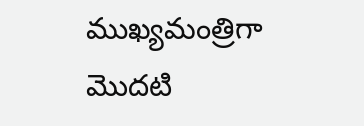ముఖ్యమంత్రిగా మొదటి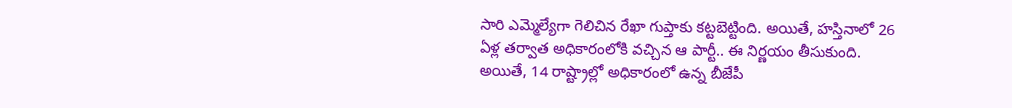సారి ఎమ్మెల్యేగా గెలిచిన రేఖా గుప్తాకు కట్టబెట్టింది. అయితే, హస్తినాలో 26 ఏళ్ల తర్వాత అధికారంలోకి వచ్చిన ఆ పార్టీ.. ఈ నిర్ణయం తీసుకుంది. అయితే, 14 రాష్ట్రాల్లో అధికారంలో ఉన్న బీజేపీ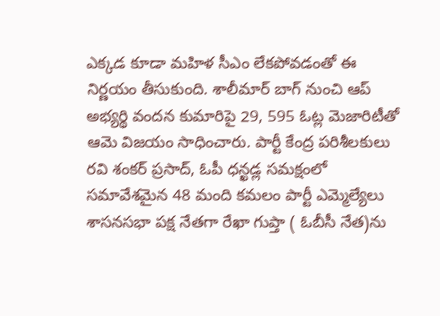ఎక్కడ కూడా మహిళ సీఎం లేకపోవడంతో ఈ నిర్ణయం తీసుకుంది. శాలీమార్ బాగ్ నుంచి ఆప్ అభ్యర్థి వందన కుమారిపై 29, 595 ఓట్ల మెజారిటీతో ఆమె విజయం సాధించారు. పార్టీ కేంద్ర పరిశీలకులు రవి శంకర్ ప్రసాద్, ఓపీ ధన్ఖడ్ల సమక్షంలో సమావేశమైన 48 మంది కమలం పార్టీ ఎమ్మెల్యేలు శాసనసభా పక్ష నేతగా రేఖా గుప్తా ( ఓబీసీ నేత)ను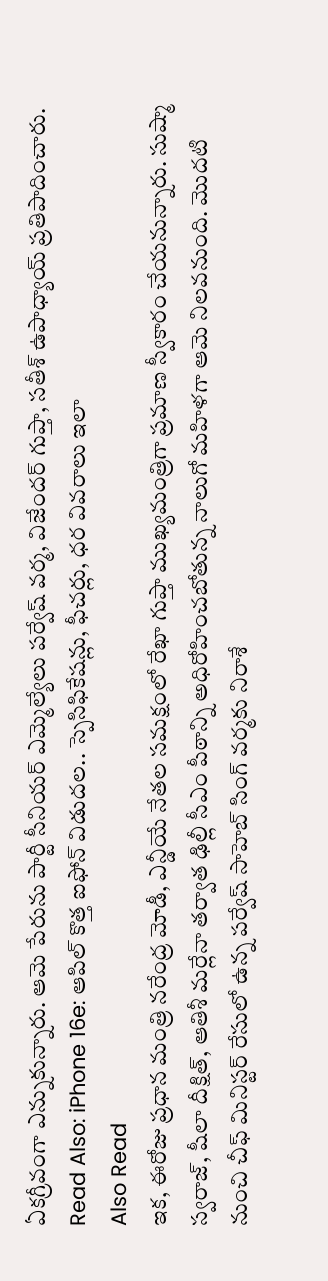ఏకగ్రీవంగా ఎన్నుకున్నారు. ఆమె పేరును పార్టీ సీనియర్ ఎమ్మెల్యేలు పర్వేష్ వర్మ, విజేందర్ గుప్తా, సతీశ్ ఉపాధ్యాయ్ ప్రతిపాదించారు.
Read Also: iPhone 16e: ఆపిల్ కొత్త ఐఫోన్ విడుదల.. స్పెసిఫికేషన్లు, ఫీచర్లు, ధర వివరాలు ఇలా
Also Read
ఇక, ఈరోజు ప్రధాన మంత్రి నరేంద్ర మోడీ, ఎన్డీయే నేతల సమక్షంలో రేఖా గుప్తా ముఖ్యమంత్రిగా ప్రమాణ స్వీకారం చేయనున్నారు. సుష్మా స్వరాజ్, షీలా దీక్షిత్, ఆతిశీ మర్లేనా తర్వాత ఢిల్లీ సీఎం పీఠాన్ని అధిరోహించబోతున్న నాలుగో మహిళగా ఆమె నిలవనుంది. మొదటి నుంచి చీఫ్ మినిస్టర్ రేసులో ఉన్న పర్వేష్ సాహెబ్ సింగ్ వర్మకు నిరాశే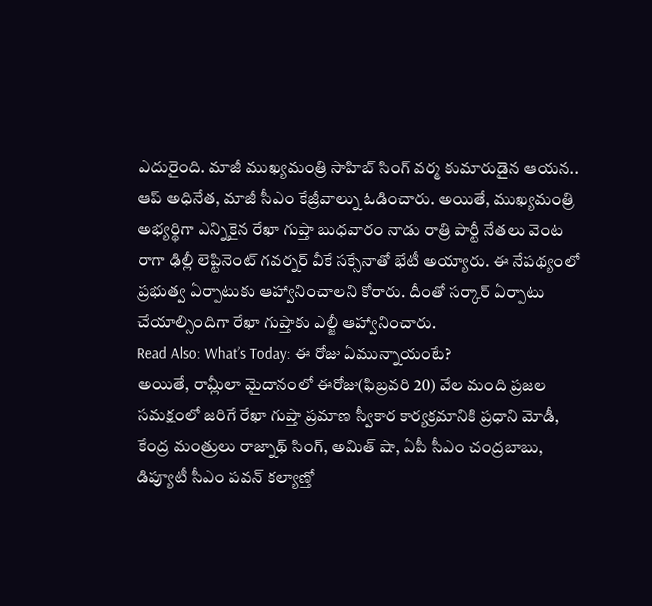ఎదురైంది. మాజీ ముఖ్యమంత్రి సాహిబ్ సింగ్ వర్మ కుమారుడైన ఆయన.. ఆప్ అధినేత, మాజీ సీఎం కేజ్రీవాల్ను ఓడించారు. అయితే, ముఖ్యమంత్రి అభ్యర్థిగా ఎన్నికైన రేఖా గుప్తా బుధవారం నాడు రాత్రి పార్టీ నేతలు వెంట రాగా ఢిల్లీ లెప్టినెంట్ గవర్నర్ వీకే సక్సేనాతో భేటీ అయ్యారు. ఈ నేపథ్యంలో ప్రభుత్వ ఏర్పాటుకు ఆహ్వానించాలని కోరారు. దీంతో సర్కార్ ఏర్పాటు చేయాల్సిందిగా రేఖా గుప్తాకు ఎల్జీ ఆహ్వానించారు.
Read Also: What’s Today: ఈ రోజు ఏమున్నాయంటే?
అయితే, రామ్లీలా మైదానంలో ఈరోజు(ఫిబ్రవరి 20) వేల మంది ప్రజల సమక్షంలో జరిగే రేఖా గుప్తా ప్రమాణ స్వీకార కార్యక్రమానికి ప్రధాని మోడీ, కేంద్ర మంత్రులు రాజ్నాథ్ సింగ్, అమిత్ షా, ఏపీ సీఎం చంద్రబాబు, డిప్యూటీ సీఎం పవన్ కల్యాణ్తో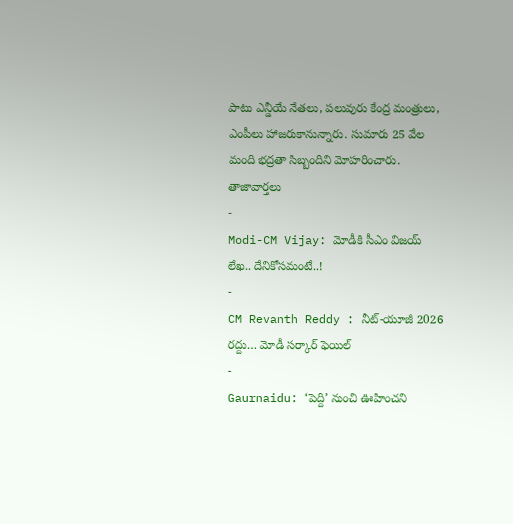పాటు ఎన్డీయే నేతలు, పలువురు కేంద్ర మంత్రులు, ఎంపీలు హాజరుకానున్నారు. సుమారు 25 వేల మంది భద్రతా సిబ్బందిని మోహరించారు.
తాజావార్తలు
-
Modi-CM Vijay: మోడీకి సీఎం విజయ్ లేఖ.. దేనికోసమంటే..!
-
CM Revanth Reddy : నీట్-యూజీ 2026 రద్దు… మోడీ సర్కార్ ఫెయిల్
-
Gaurnaidu: ‘పెద్ది’ నుంచి ఊహించని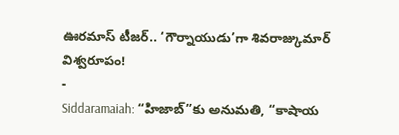ఊరమాస్ టీజర్.. ‘గౌర్నాయుడు’గా శివరాజ్కుమార్ విశ్వరూపం!
-
Siddaramaiah: “హిజాబ్”కు అనుమతి, “కాషాయ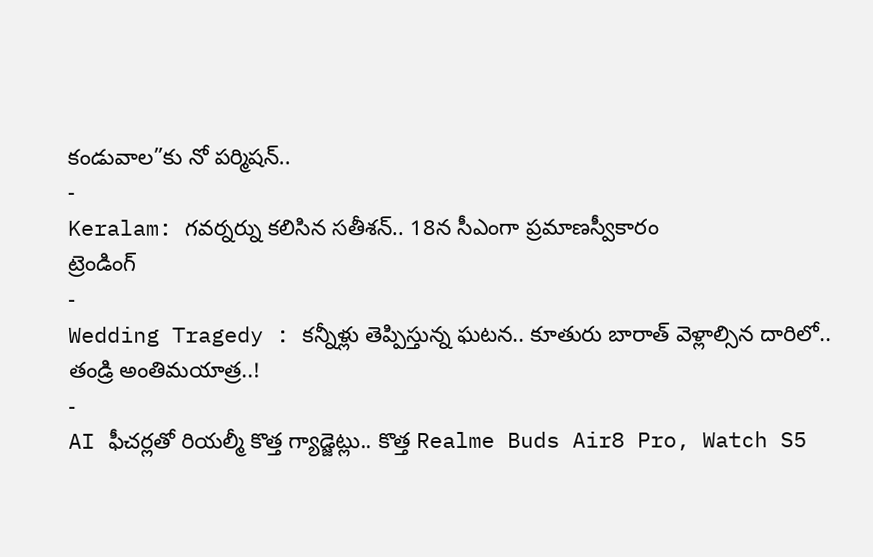కండువాల”కు నో పర్మిషన్..
-
Keralam: గవర్నర్ను కలిసిన సతీశన్.. 18న సీఎంగా ప్రమాణస్వీకారం
ట్రెండింగ్
-
Wedding Tragedy : కన్నీళ్లు తెప్పిస్తున్న ఘటన.. కూతురు బారాత్ వెళ్లాల్సిన దారిలో.. తండ్రి అంతిమయాత్ర..!
-
AI ఫీచర్లతో రియల్మీ కొత్త గ్యాడ్జెట్లు.. కొత్త Realme Buds Air8 Pro, Watch S5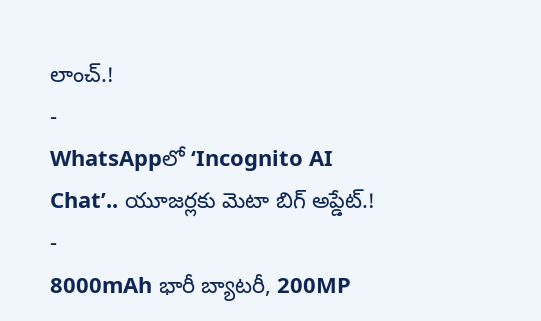లాంచ్.!
-
WhatsAppలో ‘Incognito AI Chat’.. యూజర్లకు మెటా బిగ్ అప్డేట్.!
-
8000mAh భారీ బ్యాటరీ, 200MP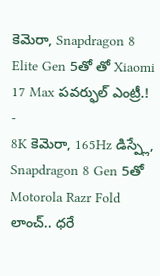కెమెరా, Snapdragon 8 Elite Gen 5తో తో Xiaomi 17 Max పవర్ఫుల్ ఎంట్రీ.!
-
8K కెమెరా, 165Hz డిస్ప్లే, Snapdragon 8 Gen 5తో Motorola Razr Fold లాంచ్.. ధరే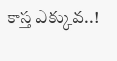కాస్త ఎక్కువ..!